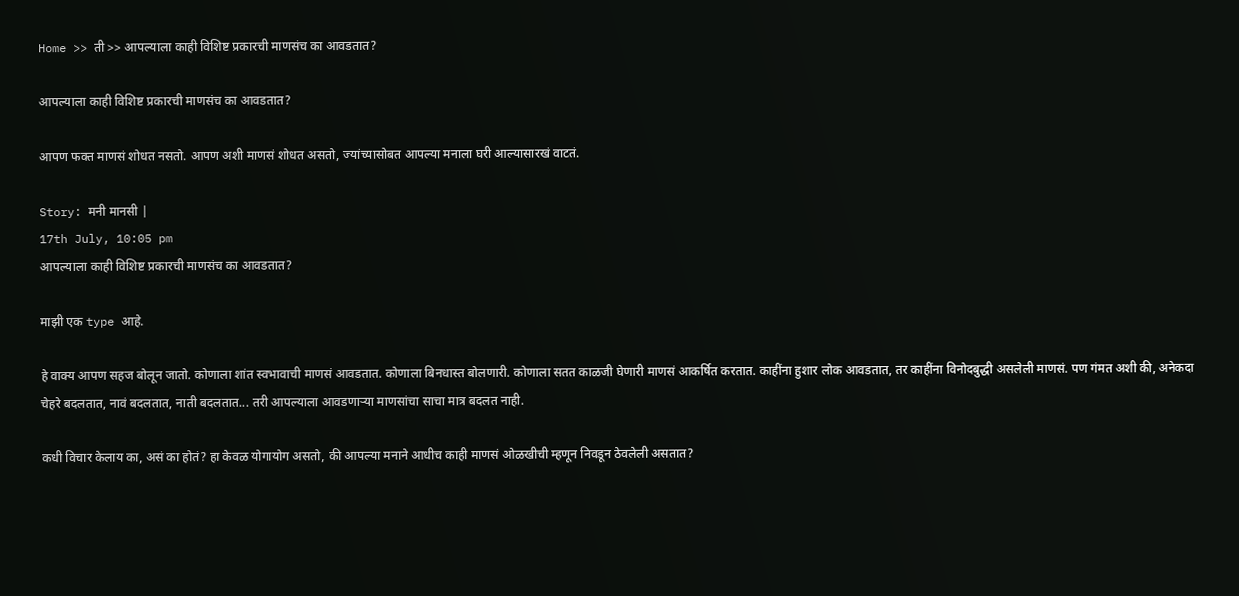Home >> ती >> आपल्याला काही विशिष्ट प्रकारची माणसंच का आवडतात?

आपल्याला काही विशिष्ट प्रकारची माणसंच का आवडतात?

आपण फक्त माणसं शोधत नसतो. आपण अशी माणसं शोधत असतो, ज्यांच्यासोबत आपल्या मनाला घरी आल्यासारखं वाटतं.

Story: मनी मानसी |
17th July, 10:05 pm
आपल्याला काही विशिष्ट प्रकारची माणसंच का आवडतात?

माझी एक type आहे.

हे वाक्य आपण सहज बोलून जातो. कोणाला शांत स्वभावाची माणसं आवडतात. कोणाला बिनधास्त बोलणारी. कोणाला सतत काळजी घेणारी माणसं आकर्षित करतात. काहींना हुशार लोक आवडतात, तर काहींना विनोदबुद्धी असलेली माणसं. पण गंमत अशी की, अनेकदा चेहरे बदलतात, नावं बदलतात, नाती बदलतात... तरी आपल्याला आवडणाऱ्या माणसांचा साचा मात्र बदलत नाही.

कधी विचार केलाय का, असं का होतं? हा केवळ योगायोग असतो, की आपल्या मनाने आधीच काही माणसं ओळखीची म्हणून निवडून ठेवलेली असतात?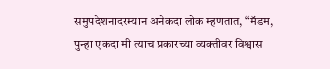समुपदेशनादरम्यान अनेकदा लोक म्हणतात, “मॅडम, पुन्हा एकदा मी त्याच प्रकारच्या व्यक्तीवर विश्वास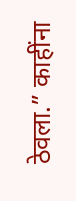ठेवला.” काहींना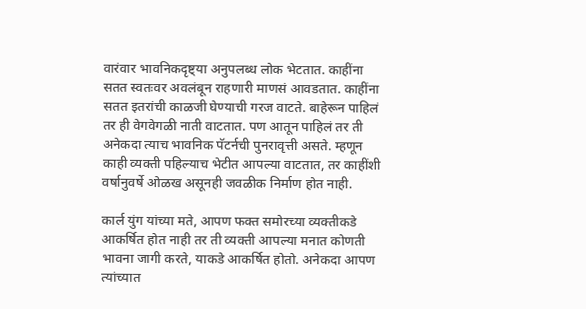वारंवार भावनिकदृष्ट्या अनुपलब्ध लोक भेटतात. काहींना सतत स्वतःवर अवलंबून राहणारी माणसं आवडतात. काहींना सतत इतरांची काळजी घेण्याची गरज वाटते. बाहेरून पाहिलं तर ही वेगवेगळी नाती वाटतात. पण आतून पाहिलं तर ती अनेकदा त्याच भावनिक पॅटर्नची पुनरावृत्ती असते. म्हणून काही व्यक्ती पहिल्याच भेटीत आपल्या वाटतात, तर काहींशी वर्षानुवर्षे ओळख असूनही जवळीक निर्माण होत नाही.

कार्ल युंग यांच्या मते, आपण फक्त समोरच्या व्यक्तीकडे आकर्षित होत नाही तर ती व्यक्ती आपल्या मनात कोणती भावना जागी करते, याकडे आकर्षित होतो. अनेकदा आपण त्यांच्यात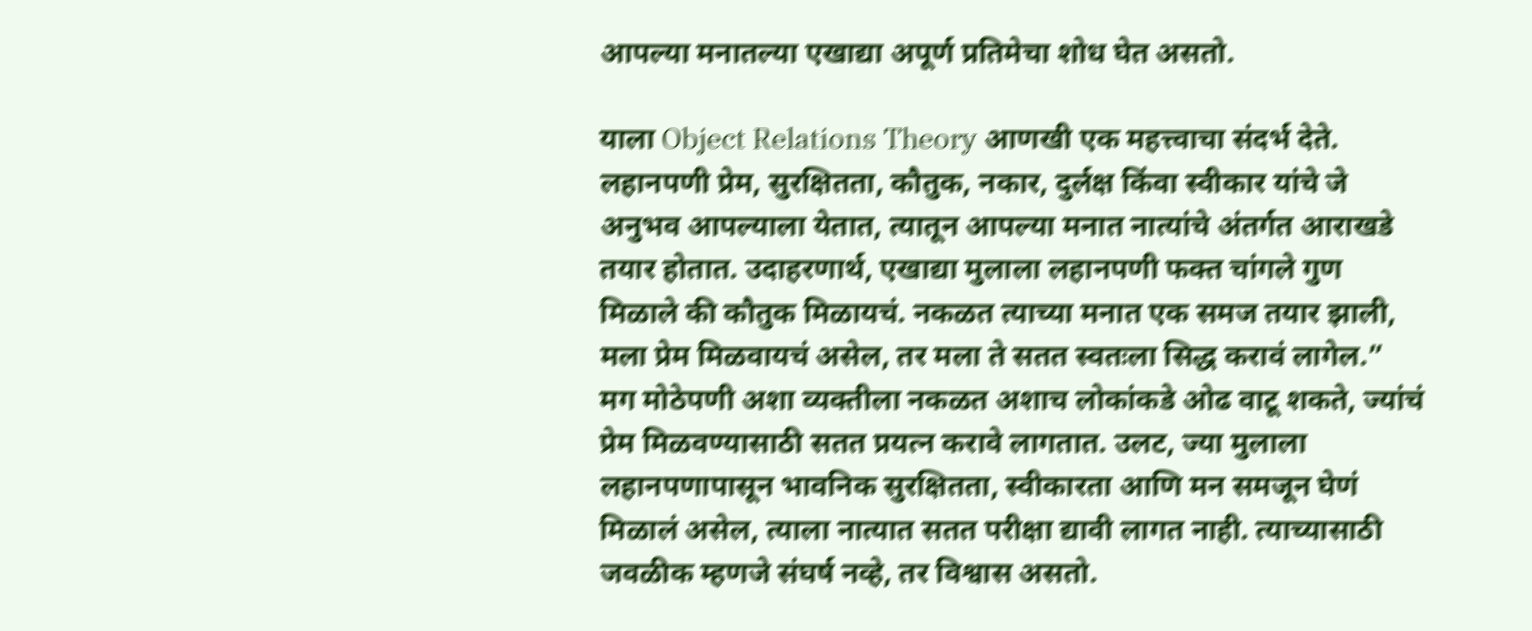आपल्या मनातल्या एखाद्या अपूर्ण प्रतिमेचा शोध घेत असतो.

याला Object Relations Theory आणखी एक महत्त्वाचा संदर्भ देते. लहानपणी प्रेम, सुरक्षितता, कौतुक, नकार, दुर्लक्ष किंवा स्वीकार यांचे जे अनुभव आपल्याला येतात, त्यातून आपल्या मनात नात्यांचे अंतर्गत आराखडे तयार होतात. उदाहरणार्थ, एखाद्या मुलाला लहानपणी फक्त चांगले गुण मिळाले की कौतुक मिळायचं. नकळत त्याच्या मनात एक समज तयार झाली, मला प्रेम मिळवायचं असेल, तर मला ते सतत स्वतःला सिद्ध करावं लागेल.” मग मोठेपणी अशा व्यक्तीला नकळत अशाच लोकांकडे ओढ वाटू शकते, ज्यांचं प्रेम मिळवण्यासाठी सतत प्रयत्न करावे लागतात. उलट, ज्या मुलाला लहानपणापासून भावनिक सुरक्षितता, स्वीकारता आणि मन समजून घेणं मिळालं असेल, त्याला नात्यात सतत परीक्षा द्यावी लागत नाही. त्याच्यासाठी जवळीक म्हणजे संघर्ष नव्हे, तर विश्वास असतो.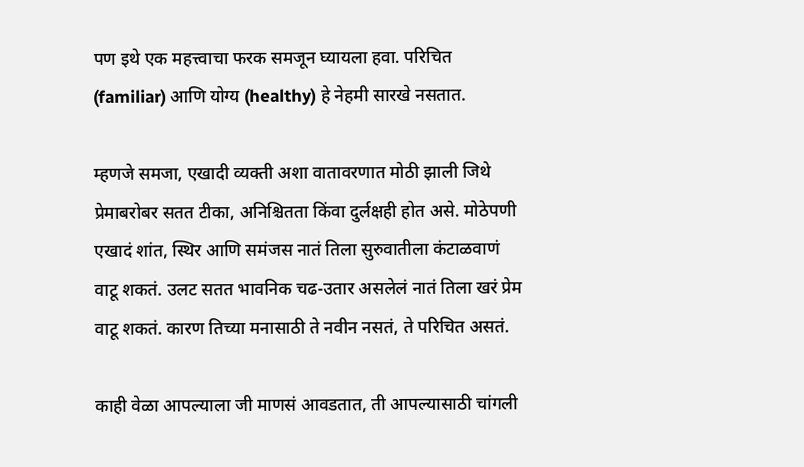पण इथे एक महत्त्वाचा फरक समजून घ्यायला हवा. परिचित (familiar) आणि योग्य (healthy) हे नेहमी सारखे नसतात.

म्हणजे समजा, एखादी व्यक्ती अशा वातावरणात मोठी झाली जिथे प्रेमाबरोबर सतत टीका, अनिश्चितता किंवा दुर्लक्षही होत असे. मोठेपणी एखादं शांत, स्थिर आणि समंजस नातं तिला सुरुवातीला कंटाळवाणं वाटू शकतं. उलट सतत भावनिक चढ-उतार असलेलं नातं तिला खरं प्रेम वाटू शकतं. कारण तिच्या मनासाठी ते नवीन नसतं, ते परिचित असतं.

काही वेळा आपल्याला जी माणसं आवडतात, ती आपल्यासाठी चांगली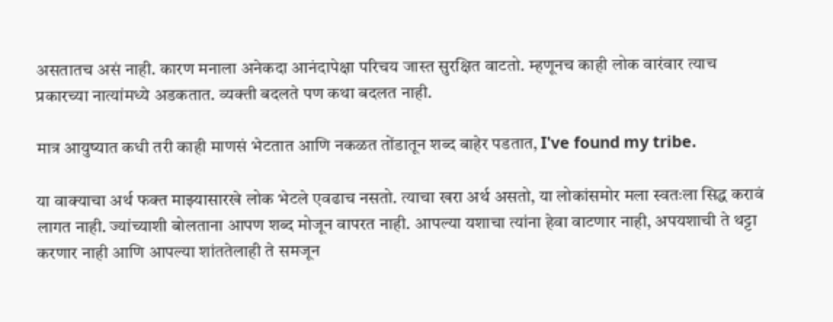असतातच असं नाही. कारण मनाला अनेकदा आनंदापेक्षा परिचय जास्त सुरक्षित वाटतो. म्हणूनच काही लोक वारंवार त्याच प्रकारच्या नात्यांमध्ये अडकतात. व्यक्ती बदलते पण कथा बदलत नाही.

मात्र आयुष्यात कधी तरी काही माणसं भेटतात आणि नकळत तोंडातून शब्द बाहेर पडतात, I've found my tribe.

या वाक्याचा अर्थ फक्त माझ्यासारखे लोक भेटले एवढाच नसतो. त्याचा खरा अर्थ असतो, या लोकांसमोर मला स्वतःला सिद्ध करावं लागत नाही. ज्यांच्याशी बोलताना आपण शब्द मोजून वापरत नाही. आपल्या यशाचा त्यांना हेवा वाटणार नाही, अपयशाची ते थट्टा करणार नाही आणि आपल्या शांततेलाही ते समजून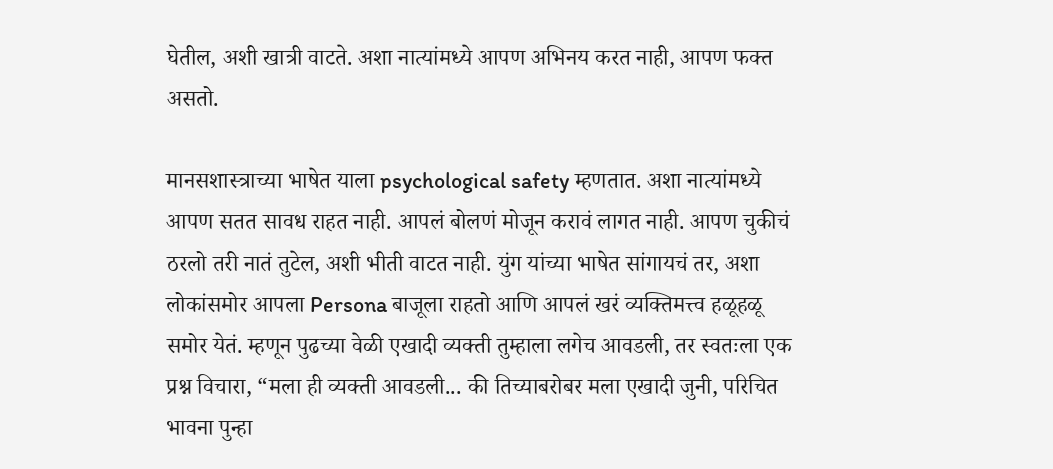घेतील, अशी खात्री वाटते. अशा नात्यांमध्ये आपण अभिनय करत नाही, आपण फक्त असतो.

मानसशास्त्राच्या भाषेत याला psychological safety म्हणतात. अशा नात्यांमध्ये आपण सतत सावध राहत नाही. आपलं बोलणं मोजून करावं लागत नाही. आपण चुकीचं ठरलो तरी नातं तुटेल, अशी भीती वाटत नाही. युंग यांच्या भाषेत सांगायचं तर, अशा लोकांसमोर आपला Persona बाजूला राहतो आणि आपलं खरं व्यक्तिमत्त्व हळूहळू समोर येतं. म्हणून पुढच्या वेळी एखादी व्यक्ती तुम्हाला लगेच आवडली, तर स्वतःला एक प्रश्न विचारा, “मला ही व्यक्ती आवडली... की तिच्याबरोबर मला एखादी जुनी, परिचित भावना पुन्हा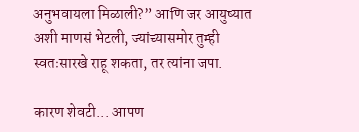अनुभवायला मिळाली?” आणि जर आयुष्यात अशी माणसं भेटली, ज्यांच्यासमोर तुम्ही स्वतःसारखे राहू शकता, तर त्यांना जपा.

कारण शेवटी... आपण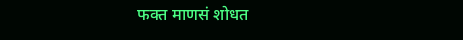फक्त माणसं शोधत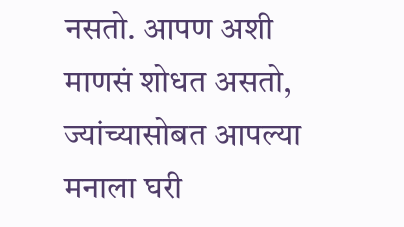नसतो. आपण अशी माणसं शोधत असतो, ज्यांच्यासोबत आपल्या मनाला घरी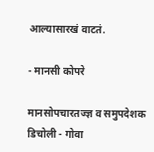आल्यासारखं वाटतं.

- मानसी कोपरे

मानसोपचारतज्ज्ञ व समुपदेशक डिचोली - गोवा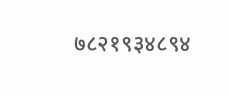७८२१९३४८९४